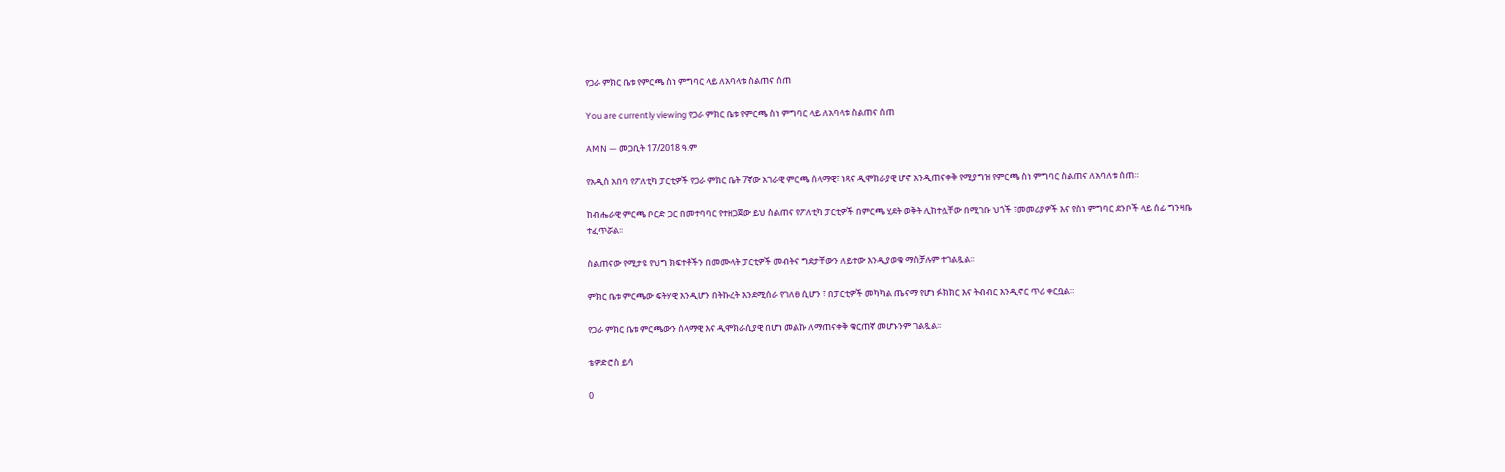የጋራ ምክር ቤቱ የምርጫ ስነ ምግባር ላይ ለአባላቱ ስልጠና ሰጠ

You are currently viewing የጋራ ምክር ቤቱ የምርጫ ስነ ምግባር ላይ ለአባላቱ ስልጠና ሰጠ

AMN — መጋቢት 17/2018 ዓ.ም

የአዲስ አበባ የፖለቲካ ፓርቲዎች የጋራ ምክር ቤት 7ኛው አገራዊ ምርጫ ሰላማዊ፣ ነጻና ዲሞክራያዊ ሆኖ አንዲጠናቀቅ የሚያግዝ የምርጫ ስነ ምግባር ስልጠና ለአባለቱ ሰጠ።

ከብሔራዊ ምርጫ ቦርድ ጋር በመተባባር የተዘጋጀው ይህ ስልጠና የፖለቲካ ፓርቲዎች በምርጫ ሂደት ወቅት ሊከተሏቸው በሚገቡ ህጎች ፣መመሪያዎች እና የስነ ምግባር ደንቦች ላይ ሰፊ ግንዛቤ ተፈጥሯል፡፡

ስልጠናው የሚታዩ የህግ ክፍተቶችን በመሙላት ፓርቲዎች መብትና ግደታቸውን ለይተው እንዲያወቁ ማስቻሉም ተገልጿል፡፡

ምክር ቤቱ ምርጫው ፍትሃዊ እንዲሆን በትኩረት እንደሚሰራ የገለፀ ሲሆን ፣ በፓርቲዎች መካካል ጤናማ የሆነ ፉክክር እና ትብብር እንዲኖር ጥሪ ቀርቧል።

የጋራ ምክር ቤቱ ምርጫውን ሰላማዊ እና ዲሞክራሲያዊ በሆነ መልኩ ለማጠናቀቅ ቁርጠኛ መሆኑንም ገልጿል፡፡

ቴዎድሮስ ይሳ

0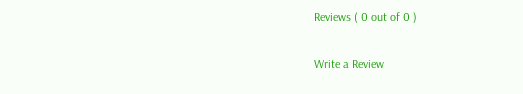Reviews ( 0 out of 0 )

Write a Review